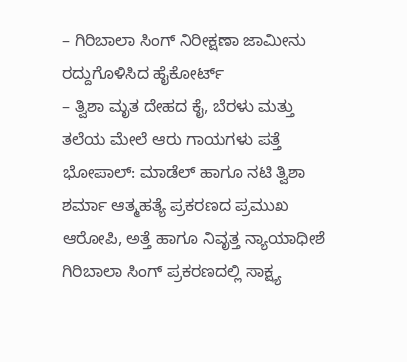– ಗಿರಿಬಾಲಾ ಸಿಂಗ್ ನಿರೀಕ್ಷಣಾ ಜಾಮೀನು ರದ್ದುಗೊಳಿಸಿದ ಹೈಕೋರ್ಟ್
– ತ್ವಿಶಾ ಮೃತ ದೇಹದ ಕೈ, ಬೆರಳು ಮತ್ತು ತಲೆಯ ಮೇಲೆ ಆರು ಗಾಯಗಳು ಪತ್ತೆ
ಭೋಪಾಲ್: ಮಾಡೆಲ್ ಹಾಗೂ ನಟಿ ತ್ವಿಶಾ ಶರ್ಮಾ ಆತ್ಮಹತ್ಯೆ ಪ್ರಕರಣದ ಪ್ರಮುಖ ಆರೋಪಿ, ಅತ್ತೆ ಹಾಗೂ ನಿವೃತ್ತ ನ್ಯಾಯಾಧೀಶೆ ಗಿರಿಬಾಲಾ ಸಿಂಗ್ ಪ್ರಕರಣದಲ್ಲಿ ಸಾಕ್ಷ್ಯ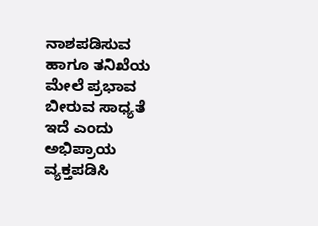ನಾಶಪಡಿಸುವ ಹಾಗೂ ತನಿಖೆಯ ಮೇಲೆ ಪ್ರಭಾವ ಬೀರುವ ಸಾಧ್ಯತೆ ಇದೆ ಎಂದು ಅಭಿಪ್ರಾಯ ವ್ಯಕ್ತಪಡಿಸಿ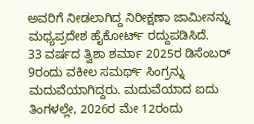ಅವರಿಗೆ ನೀಡಲಾಗಿದ್ದ ನಿರೀಕ್ಷಣಾ ಜಾಮೀನನ್ನು ಮಧ್ಯಪ್ರದೇಶ ಹೈಕೋರ್ಟ್ ರದ್ದುಪಡಿಸಿದೆ.
33 ವರ್ಷದ ತ್ವಿಶಾ ಶರ್ಮಾ 2025ರ ಡಿಸೆಂಬರ್ 9ರಂದು ವಕೀಲ ಸಮರ್ಥ್ ಸಿಂಗ್ರನ್ನು ಮದುವೆಯಾಗಿದ್ದರು. ಮದುವೆಯಾದ ಐದು ತಿಂಗಳಲ್ಲೇ, 2026ರ ಮೇ 12ರಂದು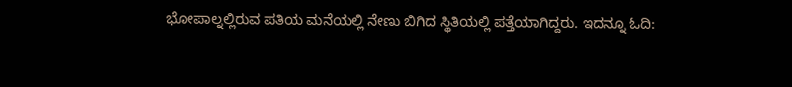ಭೋಪಾಲ್ನಲ್ಲಿರುವ ಪತಿಯ ಮನೆಯಲ್ಲಿ ನೇಣು ಬಿಗಿದ ಸ್ಥಿತಿಯಲ್ಲಿ ಪತ್ತೆಯಾಗಿದ್ದರು. ಇದನ್ನೂ ಓದಿ: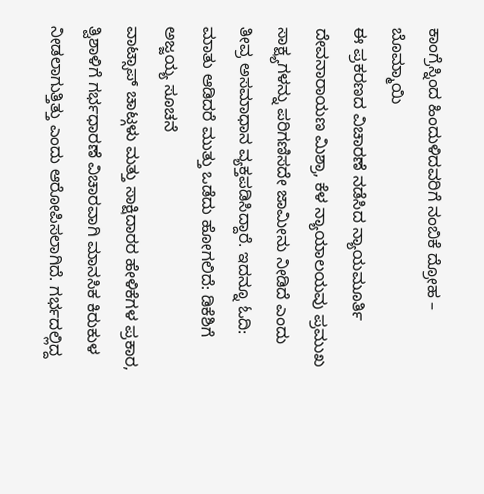ಕಾಂಗ್ರೆಸ್ನಿಂದ ಹಿಂದುಳಿದವರಿಗೆ ನಂಬಿಕೆ ದ್ರೋಹ – ಬೊಮ್ಮಾಯಿ
ಈ ಪ್ರಕರಣದ ವಿಚಾರಣೆ ನಡೆಸಿದ ನ್ಯಾಯಮೂರ್ತಿ ದೇವನಾರಾಯಣ ಮಿಶ್ರಾ, ಕೆಳ ನ್ಯಾಯಾಲಯವು ಪ್ರಮುಖ ಸಾಕ್ಷ್ಯಗಳನ್ನು ಪರಿಗಣಿಸದೇ ಜಾಮೀನು ನೀಡಿದೆ ಎಂದು ತೀವ್ರ ಅಸಮಾಧಾನ ವ್ಯಕ್ತಪಡಿಸಿದ್ದಾರೆ. ಇದನ್ನೂ ಓದಿ: ಮಾತು ಆಡಿದರೆ ಮುತ್ತು ಒಡೆದು ಹೋಗಲಿದೆ: ಡಿಕೆಶಿಗೆ ಅಜ್ಜಯ್ಯ ಸೂಚನೆ
ವಾಟ್ಸಾಪ್ ಚಾಟ್ಗಳು ಮತ್ತು ಸಾಕ್ಷಿದಾರರ ಹೇಳಿಕೆಗಳ ಪ್ರಕಾರ, ತ್ವಿಶಾಳಿಗೆ ಗರ್ಭಧಾರಣೆ ವಿಚಾರವಾಗಿ ಮಾನಸಿಕ ಕಿರುಕುಳ ನೀಡಲಾಗುತ್ತಿತ್ತು ಎಂದು ಆರೋಪಿಸಲಾಗಿದೆ. ಗರ್ಭದಲ್ಲಿದ್ದ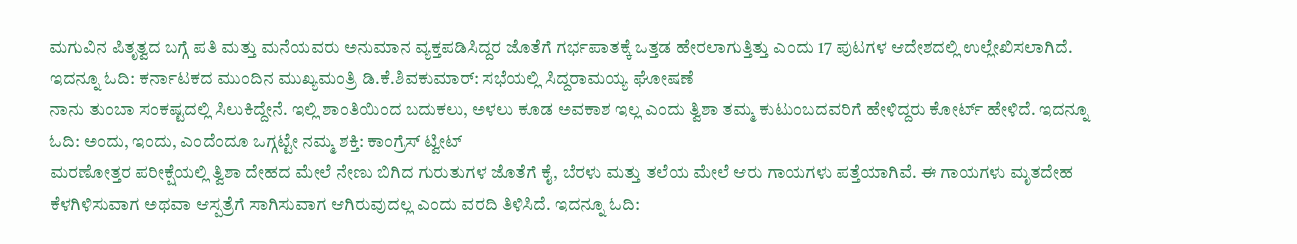ಮಗುವಿನ ಪಿತೃತ್ವದ ಬಗ್ಗೆ ಪತಿ ಮತ್ತು ಮನೆಯವರು ಅನುಮಾನ ವ್ಯಕ್ತಪಡಿಸಿದ್ದರ ಜೊತೆಗೆ ಗರ್ಭಪಾತಕ್ಕೆ ಒತ್ತಡ ಹೇರಲಾಗುತ್ತಿತ್ತು ಎಂದು 17 ಪುಟಗಳ ಆದೇಶದಲ್ಲಿ ಉಲ್ಲೇಖಿಸಲಾಗಿದೆ. ಇದನ್ನೂ ಓದಿ: ಕರ್ನಾಟಕದ ಮುಂದಿನ ಮುಖ್ಯಮಂತ್ರಿ ಡಿ.ಕೆ.ಶಿವಕುಮಾರ್: ಸಭೆಯಲ್ಲಿ ಸಿದ್ದರಾಮಯ್ಯ ಘೋಷಣೆ
ನಾನು ತುಂಬಾ ಸಂಕಷ್ಟದಲ್ಲಿ ಸಿಲುಕಿದ್ದೇನೆ. ಇಲ್ಲಿ ಶಾಂತಿಯಿಂದ ಬದುಕಲು, ಅಳಲು ಕೂಡ ಅವಕಾಶ ಇಲ್ಲ ಎಂದು ತ್ವಿಶಾ ತಮ್ಮ ಕುಟುಂಬದವರಿಗೆ ಹೇಳಿದ್ದರು ಕೋರ್ಟ್ ಹೇಳಿದೆ. ಇದನ್ನೂ ಓದಿ: ಅಂದು, ಇಂದು, ಎಂದೆಂದೂ ಒಗ್ಗಟ್ಟೇ ನಮ್ಮ ಶಕ್ತಿ: ಕಾಂಗ್ರೆಸ್ ಟ್ವೀಟ್
ಮರಣೋತ್ತರ ಪರೀಕ್ಷೆಯಲ್ಲಿ ತ್ವಿಶಾ ದೇಹದ ಮೇಲೆ ನೇಣು ಬಿಗಿದ ಗುರುತುಗಳ ಜೊತೆಗೆ ಕೈ, ಬೆರಳು ಮತ್ತು ತಲೆಯ ಮೇಲೆ ಆರು ಗಾಯಗಳು ಪತ್ತೆಯಾಗಿವೆ. ಈ ಗಾಯಗಳು ಮೃತದೇಹ ಕೆಳಗಿಳಿಸುವಾಗ ಅಥವಾ ಆಸ್ಪತ್ರೆಗೆ ಸಾಗಿಸುವಾಗ ಆಗಿರುವುದಲ್ಲ ಎಂದು ವರದಿ ತಿಳಿಸಿದೆ. ಇದನ್ನೂ ಓದಿ: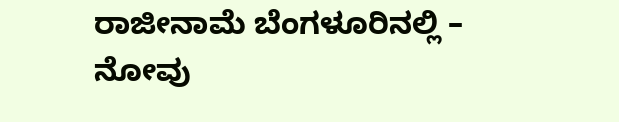ರಾಜೀನಾಮೆ ಬೆಂಗಳೂರಿನಲ್ಲಿ – ನೋವು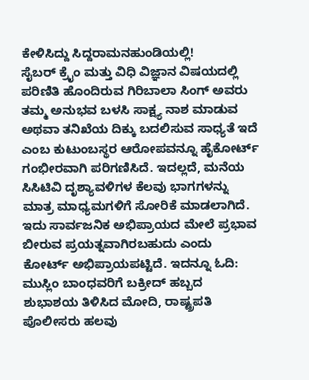ಕೇಳಿಸಿದ್ದು ಸಿದ್ದರಾಮನಹುಂಡಿಯಲ್ಲಿ!
ಸೈಬರ್ ಕ್ರೈಂ ಮತ್ತು ವಿಧಿ ವಿಜ್ಞಾನ ವಿಷಯದಲ್ಲಿ ಪರಿಣಿತಿ ಹೊಂದಿರುವ ಗಿರಿಬಾಲಾ ಸಿಂಗ್ ಅವರು ತಮ್ಮ ಅನುಭವ ಬಳಸಿ ಸಾಕ್ಷ್ಯ ನಾಶ ಮಾಡುವ ಅಥವಾ ತನಿಖೆಯ ದಿಕ್ಕು ಬದಲಿಸುವ ಸಾಧ್ಯತೆ ಇದೆ ಎಂಬ ಕುಟುಂಬಸ್ಥರ ಆರೋಪವನ್ನೂ ಹೈಕೋರ್ಟ್ ಗಂಭೀರವಾಗಿ ಪರಿಗಣಿಸಿದೆ. ಇದಲ್ಲದೆ, ಮನೆಯ ಸಿಸಿಟಿವಿ ದೃಶ್ಯಾವಳಿಗಳ ಕೆಲವು ಭಾಗಗಳನ್ನು ಮಾತ್ರ ಮಾಧ್ಯಮಗಳಿಗೆ ಸೋರಿಕೆ ಮಾಡಲಾಗಿದೆ. ಇದು ಸಾರ್ವಜನಿಕ ಅಭಿಪ್ರಾಯದ ಮೇಲೆ ಪ್ರಭಾವ ಬೀರುವ ಪ್ರಯತ್ನವಾಗಿರಬಹುದು ಎಂದು ಕೋರ್ಟ್ ಅಭಿಪ್ರಾಯಪಟ್ಟಿದೆ. ಇದನ್ನೂ ಓದಿ: ಮುಸ್ಲಿಂ ಬಾಂಧವರಿಗೆ ಬಕ್ರೀದ್ ಹಬ್ಬದ ಶುಭಾಶಯ ತಿಳಿಸಿದ ಮೋದಿ, ರಾಷ್ಟ್ರಪತಿ
ಪೊಲೀಸರು ಹಲವು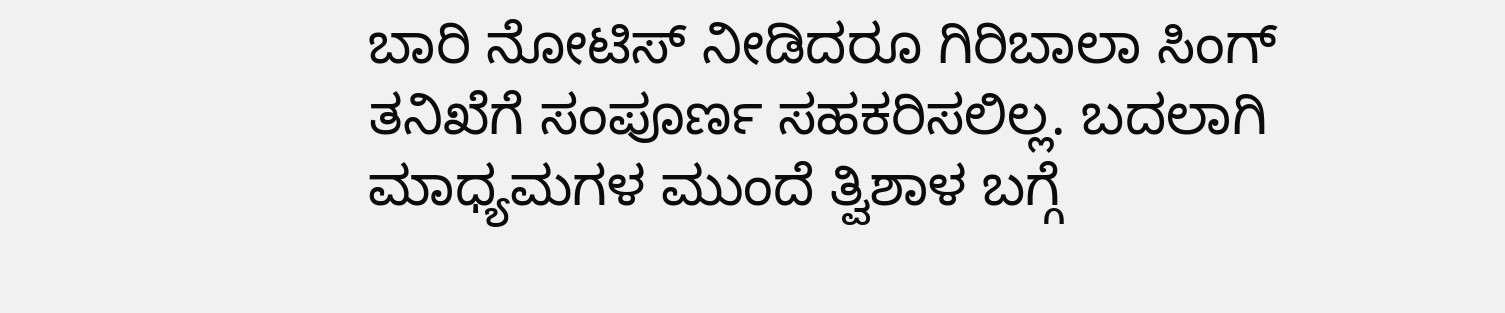ಬಾರಿ ನೋಟಿಸ್ ನೀಡಿದರೂ ಗಿರಿಬಾಲಾ ಸಿಂಗ್ ತನಿಖೆಗೆ ಸಂಪೂರ್ಣ ಸಹಕರಿಸಲಿಲ್ಲ. ಬದಲಾಗಿ ಮಾಧ್ಯಮಗಳ ಮುಂದೆ ತ್ವಿಶಾಳ ಬಗ್ಗೆ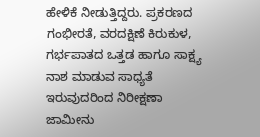ಹೇಳಿಕೆ ನೀಡುತ್ತಿದ್ದರು. ಪ್ರಕರಣದ ಗಂಭೀರತೆ, ವರದಕ್ಷಿಣೆ ಕಿರುಕುಳ, ಗರ್ಭಪಾತದ ಒತ್ತಡ ಹಾಗೂ ಸಾಕ್ಷ್ಯ ನಾಶ ಮಾಡುವ ಸಾಧ್ಯತೆ ಇರುವುದರಿಂದ ನಿರೀಕ್ಷಣಾ ಜಾಮೀನು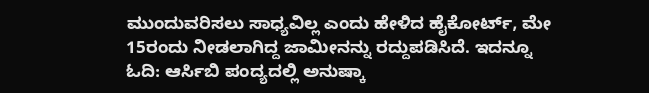ಮುಂದುವರಿಸಲು ಸಾಧ್ಯವಿಲ್ಲ ಎಂದು ಹೇಳಿದ ಹೈಕೋರ್ಟ್, ಮೇ 15ರಂದು ನೀಡಲಾಗಿದ್ದ ಜಾಮೀನನ್ನು ರದ್ದುಪಡಿಸಿದೆ. ಇದನ್ನೂ ಓದಿ: ಆರ್ಸಿಬಿ ಪಂದ್ಯದಲ್ಲಿ ಅನುಷ್ಕಾ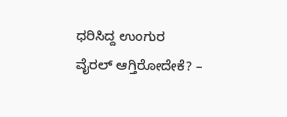ಧರಿಸಿದ್ದ ಉಂಗುರ ವೈರಲ್ ಆಗ್ತಿರೋದೇಕೆ? –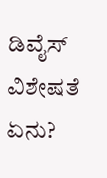ಡಿವೈಸ್ ವಿಶೇಷತೆ ಏನು?